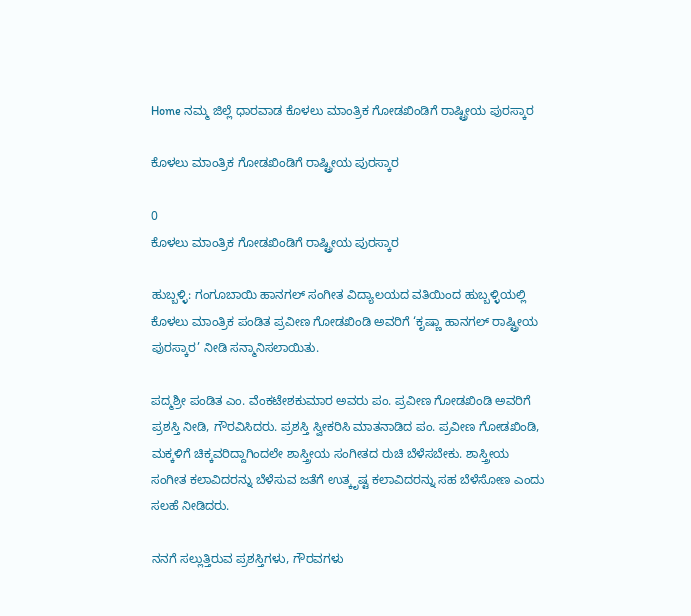Home ನಮ್ಮ ಜಿಲ್ಲೆ ಧಾರವಾಡ ಕೊಳಲು ಮಾಂತ್ರಿಕ ಗೋಡಖಿಂಡಿಗೆ ರಾಷ್ಟ್ರೀಯ ಪುರಸ್ಕಾರ

ಕೊಳಲು ಮಾಂತ್ರಿಕ ಗೋಡಖಿಂಡಿಗೆ ರಾಷ್ಟ್ರೀಯ ಪುರಸ್ಕಾರ

0
ಕೊಳಲು ಮಾಂತ್ರಿಕ ಗೋಡಖಿಂಡಿಗೆ ರಾಷ್ಟ್ರೀಯ ಪುರಸ್ಕಾರ

ಹುಬ್ಬಳ್ಳಿ: ಗಂಗೂಬಾಯಿ ಹಾನಗಲ್ ಸಂಗೀತ ವಿದ್ಯಾಲಯದ ವತಿಯಿಂದ ಹುಬ್ಬಳ್ಳಿಯಲ್ಲಿ ಕೊಳಲು ಮಾಂತ್ರಿಕ ಪಂಡಿತ ಪ್ರವೀಣ ಗೋಡಖಿಂಡಿ ಅವರಿಗೆ ‘ಕೃಷ್ಣಾ ಹಾನಗಲ್ ರಾಷ್ಟ್ರೀಯ ಪುರಸ್ಕಾರ’ ನೀಡಿ ಸನ್ಮಾನಿಸಲಾಯಿತು.

ಪದ್ಮಶ್ರೀ ಪಂಡಿತ ಎಂ. ವೆಂಕಟೇಶಕುಮಾರ ಅವರು ಪಂ. ಪ್ರವೀಣ ಗೋಡಖಿಂಡಿ ಅವರಿಗೆ ಪ್ರಶಸ್ತಿ ನೀಡಿ, ಗೌರವಿಸಿದರು. ಪ್ರಶಸ್ತಿ ಸ್ವೀಕರಿಸಿ ಮಾತನಾಡಿದ ಪಂ. ಪ್ರವೀಣ ಗೋಡಖಿಂಡಿ, ಮಕ್ಕಳಿಗೆ ಚಿಕ್ಕವರಿದ್ದಾಗಿಂದಲೇ ಶಾಸ್ತ್ರೀಯ ಸಂಗೀತದ ರುಚಿ ಬೆಳೆಸಬೇಕು. ಶಾಸ್ತ್ರೀಯ ಸಂಗೀತ ಕಲಾವಿದರನ್ನು ಬೆಳೆಸುವ ಜತೆಗೆ ಉತ್ಕೃಷ್ಟ ಕಲಾವಿದರನ್ನು ಸಹ ಬೆಳೆಸೋಣ ಎಂದು ಸಲಹೆ ನೀಡಿದರು.

ನನಗೆ ಸಲ್ಲುತ್ತಿರುವ ಪ್ರಶಸ್ತಿಗಳು, ಗೌರವಗಳು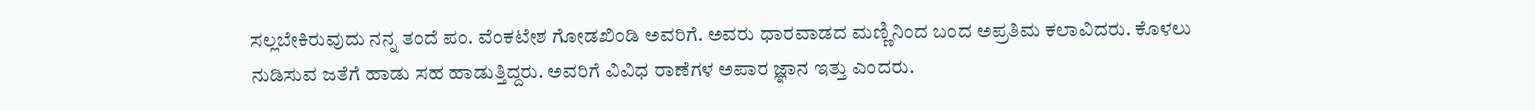ಸಲ್ಲಬೇಕಿರುವುದು ನನ್ನ ತಂದೆ ಪಂ. ವೆಂಕಟೇಶ ಗೋಡಖಿಂಡಿ ಅವರಿಗೆ. ಅವರು ಧಾರವಾಡದ ಮಣ್ಣಿನಿಂದ ಬಂದ ಅಪ್ರತಿಮ ಕಲಾವಿದರು. ಕೊಳಲು ನುಡಿಸುವ ಜತೆಗೆ ಹಾಡು ಸಹ ಹಾಡುತ್ತಿದ್ದರು. ಅವರಿಗೆ ವಿವಿಧ ರಾಣೆಗಳ ಅಪಾರ ಜ್ಞಾನ ಇತ್ತು ಎಂದರು.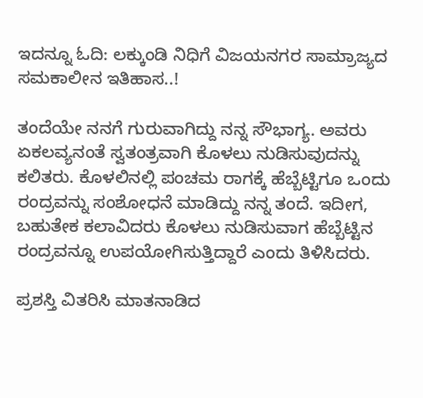ಇದನ್ನೂ ಓದಿ: ಲಕ್ಕುಂಡಿ ನಿಧಿಗೆ ವಿಜಯನಗರ ಸಾಮ್ರಾಜ್ಯದ ಸಮಕಾಲೀನ ಇತಿಹಾಸ..!

ತಂದೆಯೇ ನನಗೆ ಗುರುವಾಗಿದ್ದು ನನ್ನ ಸೌಭಾಗ್ಯ. ಅವರು ಏಕಲವ್ಯನಂತೆ ಸ್ವತಂತ್ರವಾಗಿ ಕೊಳಲು ನುಡಿಸುವುದನ್ನು ಕಲಿತರು. ಕೊಳಲಿನಲ್ಲಿ ಪಂಚಮ ರಾಗಕ್ಕೆ ಹೆಬ್ಬೆಟ್ಟಿಗೂ ಒಂದು ರಂದ್ರವನ್ನು ಸಂಶೋಧನೆ ಮಾಡಿದ್ದು ನನ್ನ ತಂದೆ. ಇದೀಗ, ಬಹುತೇಕ ಕಲಾವಿದರು ಕೊಳಲು ನುಡಿಸುವಾಗ ಹೆಬ್ಬೆಟ್ಟಿನ ರಂದ್ರವನ್ನೂ ಉಪಯೋಗಿಸುತ್ತಿದ್ದಾರೆ ಎಂದು ತಿಳಿಸಿದರು.

ಪ್ರಶಸ್ತಿ ವಿತರಿಸಿ ಮಾತನಾಡಿದ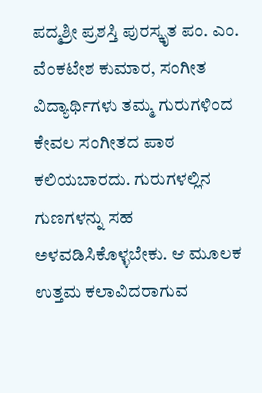ಪದ್ಮಶ್ರೀ ಪ್ರಶಸ್ತಿ ಪುರಸ್ಕೃತ ಪಂ. ಎಂ. ವೆಂಕಟೇಶ ಕುಮಾರ, ಸಂಗೀತ ವಿದ್ಯಾರ್ಥಿಗಳು ತಮ್ಮ ಗುರುಗಳಿಂದ ಕೇವಲ ಸಂಗೀತದ ಪಾಠ ಕಲಿಯಬಾರದು. ಗುರುಗಳಲ್ಲಿನ ಗುಣಗಳನ್ನು ಸಹ ಅಳವಡಿಸಿಕೊಳ್ಳಬೇಕು. ಆ ಮೂಲಕ ಉತ್ತಮ ಕಲಾವಿದರಾಗುವ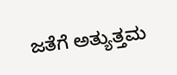ಜತೆಗೆ ಅತ್ಯುತ್ತಮ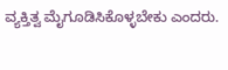ವ್ಯಕ್ತಿತ್ವ ಮೈಗೂಡಿಸಿಕೊಳ್ಳಬೇಕು ಎಂದರು.